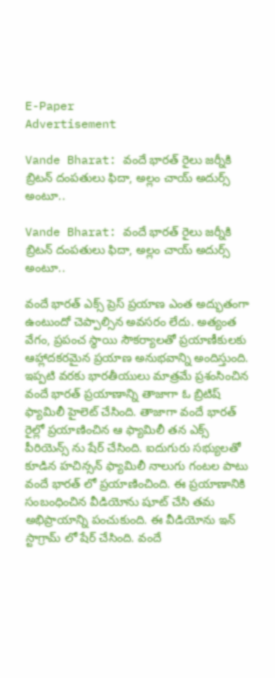E-Paper
Advertisement

Vande Bharat: వందే భారత్ రైలు జర్నీకి బ్రిటన్ దంపతులు ఫిదా, అల్లం చాయ్ అదుర్స్ అంటూ..

Vande Bharat: వందే భారత్ రైలు జర్నీకి బ్రిటన్ దంపతులు ఫిదా, అల్లం చాయ్ అదుర్స్ అంటూ..

వందే భారత్ ఎక్స్ ప్రెస్ ప్రయాణ ఎంత అద్భుతంగా ఉంటుందో చెప్పాల్సిన అవసరం లేదు. అత్యంత వేగం, ప్రపంచ స్థాయి సౌకర్యాలతో ప్రయాణీకులకు ఆహ్లాదకరమైన ప్రయాణ అనుభవాన్ని అందిస్తుంది. ఇప్పటి వరకు భారతీయులు మాత్రమే ప్రశంసించిన వందే భారత్ ప్రయాణాన్ని తాజాగా ఓ బ్రిటిష్ ఫ్యామిలీ హైలెట్ చేసింది. తాజాగా వందే భారత్ రైల్లో ప్రయాణించిన ఆ ఫ్యామిలీ తన ఎక్స్ పీరియెన్స్ ను షేర్ చేసింది. ఐదుగురు సభ్యులతో కూడిన హచిన్సన్ ఫ్యామిలీ నాలుగు గంటల పాటు వందే భారత్ లో ప్రయాణించింది. ఈ ప్రయాణానికి సంబంధించిన వీడియోను షూట్ చేసి తమ అభిప్రాయాన్ని పంచుకుంది. ఈ వీడియోను ఇన్‌ స్టాగ్రామ్‌ లో షేర్ చేసింది. వందే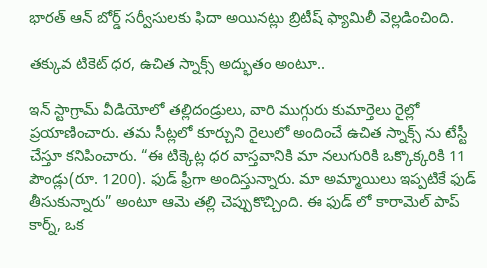భారత్ ఆన్‌ బోర్డ్ సర్వీసులకు ఫిదా అయినట్లు బ్రిటీష్ ఫ్యామిలీ వెల్లడించింది.

తక్కువ టికెట్ ధర, ఉచిత స్నాక్స్ అద్భుతం అంటూ..

ఇన్ స్టాగ్రామ్ వీడియోలో తల్లిదండ్రులు, వారి ముగ్గురు కుమార్తెలు రైల్లో ప్రయాణించారు. తమ సీట్లలో కూర్చుని రైలులో అందించే ఉచిత స్నాక్స్‌ ను టేస్టీ చేస్తూ కనిపించారు. “ఈ టిక్కెట్ల ధర వాస్తవానికి మా నలుగురికి ఒక్కొక్కరికి 11 పౌండ్లు(రూ. 1200). ఫుడ్ ఫ్రీగా అందిస్తున్నారు. మా అమ్మాయిలు ఇప్పటికే ఫుడ్ తీసుకున్నారు” అంటూ ఆమె తల్లి చెప్పుకొచ్చింది. ఈ ఫుడ్ లో కారామెల్ పాప్‌ కార్న్, ఒక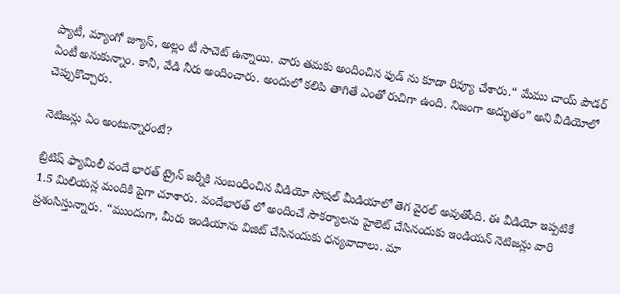ప్యాటీ, మ్యాంగో జ్యూస్, అల్లం టీ సాచెట్ ఉన్నాయి. వారు తమకు అందించిన ఫుడ్ ను కూడా రివ్యూ చేశారు.“ మేము చాయ్ పౌడర్‌ ఏంటీ అనుకున్నాం. కానీ, వేడి నీరు అందించారు. అందులో కలిపి తాగితే ఎంతో రుచిగా ఉంది. నిజంగా అద్భుతం” అని వీడియోలో చెప్పుకొచ్చారు.

నెటిజన్లు ఏం అంటున్నారంటే?

బ్రిటిష్ ఫ్యామిలీ వందే భారత్ ట్రైన్ జర్నీకి సంబంధించిన వీడియో సోషల్ మీడియాలో తెగ వైరల్ అవుతోంది. ఈ వీడియో ఇప్పటికే 1.5 మిలియన్ల మందికి పైగా చూశారు. వందేభారత్ లో అందించే సౌకర్యాలను హైలెట్ చేసినందుకు ఇండియన్ నెటిజన్లు వారి ప్రశంసిస్తున్నారు. “ముందుగా, మీరు ఇండియాను విజిట్ చేసినందుకు ధన్యవాదాలు. మా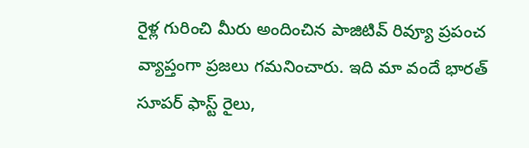రైళ్ల గురించి మీరు అందించిన పాజిటివ్ రివ్యూ ప్రపంచ వ్యాప్తంగా ప్రజలు గమనించారు. ఇది మా వందే భారత్ సూపర్‌ ఫాస్ట్ రైలు,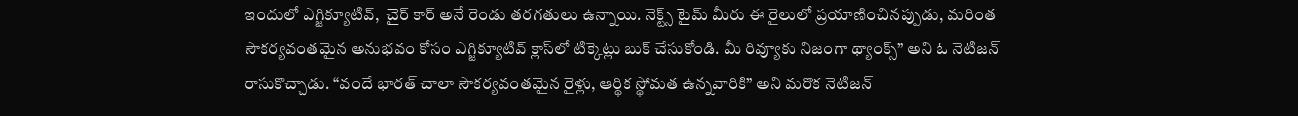ఇందులో ఎగ్జిక్యూటివ్,  చైర్ కార్ అనే రెండు తరగతులు ఉన్నాయి. నెక్ట్స్ టైమ్ మీరు ఈ రైలులో ప్రయాణించినప్పుడు, మరింత సౌకర్యవంతమైన అనుభవం కోసం ఎగ్జిక్యూటివ్ క్లాస్‌లో టిక్కెట్లు బుక్ చేసుకోండి. మీ రివ్యూకు నిజంగా థ్యాంక్స్” అని ఓ నెటిజన్ రాసుకొచ్చాడు. “వందే భారత్ చాలా సౌకర్యవంతమైన రైళ్లు, ఆర్థిక స్థోమత ఉన్నవారికి” అని మరొక నెటిజన్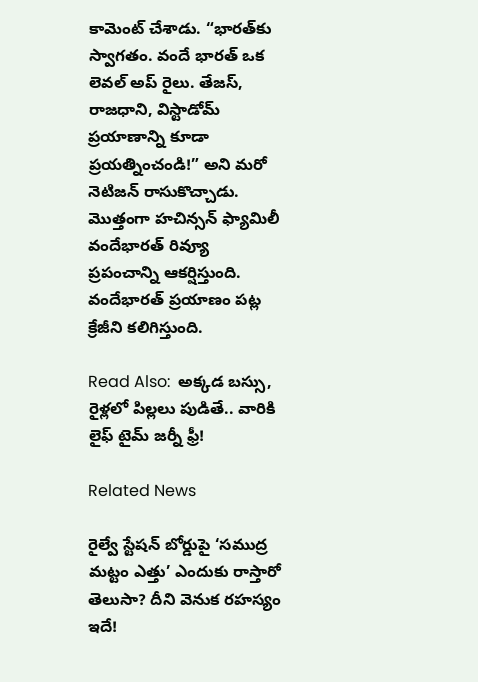కామెంట్ చేశాడు. “భారత్‌కు స్వాగతం. వందే భారత్ ఒక లెవల్ అప్ రైలు. తేజస్, రాజధాని, విస్టాడోమ్ ప్రయాణాన్ని కూడా ప్రయత్నించండి!” అని మరో నెటిజన్ రాసుకొచ్చాడు. మొత్తంగా హచిన్సన్ ఫ్యామిలీ వందేభారత్ రివ్యూ ప్రపంచాన్ని ఆకర్షిస్తుంది. వందేభారత్ ప్రయాణం పట్ల క్రేజీని కలిగిస్తుంది.

Read Also:  అక్కడ బస్సు, రైళ్లలో పిల్లలు పుడితే.. వారికి లైఫ్ టైమ్ జర్నీ ఫ్రీ!

Related News

రైల్వే స్టేషన్ బోర్డుపై ‘సముద్ర మట్టం ఎత్తు’ ఎందుకు రాస్తారో తెలుసా? దీని వెనుక రహస్యం ఇదే!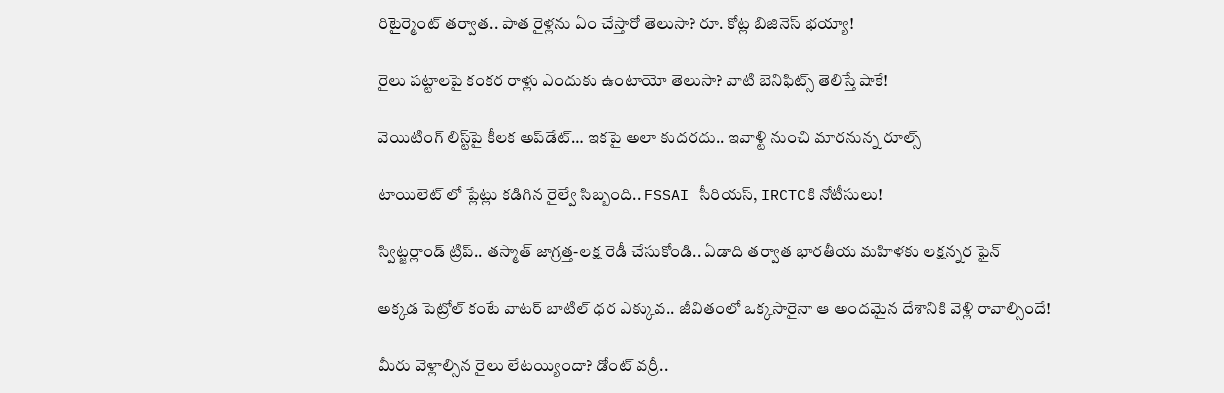రిటైర్మెంట్ తర్వాత.. పాత రైళ్లను ఏం చేస్తారో తెలుసా? రూ. కోట్ల బిజినెస్ భయ్యా!

రైలు పట్టాలపై కంకర రాళ్లు ఎందుకు ఉంటాయో తెలుసా? వాటి బెనిఫిట్స్ తెలిస్తే షాకే!

వెయిటింగ్‌ లిస్ట్‌పై కీలక అప్‌డేట్‌… ఇకపై అలా కుదరదు.. ఇవాళ్టి నుంచి మారనున్న రూల్స్

టాయిలెట్ లో ప్లేట్లు కడిగిన రైల్వే సిబ్బంది.. FSSAI సీరియస్, IRCTCకి నోటీసులు!

స్విట్జర్లాండ్‌ ట్రిప్.. తస్మాత్ జాగ్రత్త-లక్ష రెడీ చేసుకోండి.. ఏడాది తర్వాత భారతీయ మహిళకు లక్షన్నర ఫైన్

అక్కడ పెట్రోల్ కంటే వాటర్ బాటిల్ ధర ఎక్కువ.. జీవితంలో ఒక్కసారైనా ఆ అందమైన దేశానికి వెళ్లి రావాల్సిందే!

మీరు వెళ్లాల్సిన రైలు లేటయ్యిందా? డోంట్ వర్రీ..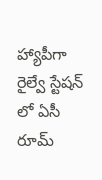హ్యాపీగా రైల్వే స్టేషన్ లో ఏసీ రూమ్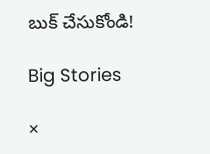బుక్ చేసుకోండి!

Big Stories

×